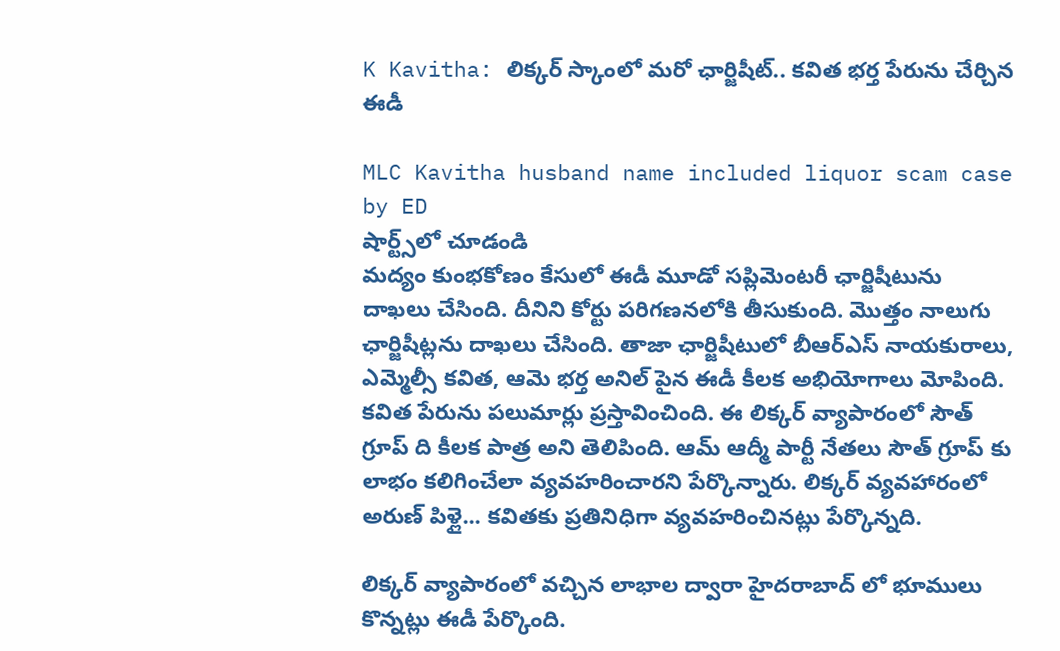K Kavitha: లిక్కర్ స్కాంలో మరో ఛార్జిషీట్.. కవిత భర్త పేరును చేర్చిన ఈడీ

MLC Kavitha husband name included liquor scam case by ED
షార్ట్స్‌లో చూడండి
మద్యం కుంభకోణం కేసులో ఈడీ మూడో సప్లిమెంటరీ ఛార్జిషీటును దాఖలు చేసింది. దీనిని కోర్టు పరిగణనలోకి తీసుకుంది. మొత్తం నాలుగు ఛార్జిషీట్లను దాఖలు చేసింది. తాజా ఛార్జిషీటులో బీఆర్ఎస్ నాయకురాలు, ఎమ్మెల్సీ కవిత, ఆమె భర్త అనిల్ పైన ఈడీ కీలక అభియోగాలు మోపింది. కవిత పేరును పలుమార్లు ప్రస్తావించింది. ఈ లిక్కర్ వ్యాపారంలో సౌత్ గ్రూప్ ది కీలక పాత్ర అని తెలిపింది. ఆమ్ ఆద్మీ పార్టీ నేతలు సౌత్ గ్రూప్ కు లాభం కలిగించేలా వ్యవహరించారని పేర్కొన్నారు. లిక్కర్ వ్యవహారంలో అరుణ్ పిళ్లై... కవితకు ప్రతినిధిగా వ్యవహరించినట్లు పేర్కొన్నది.

లిక్కర్ వ్యాపారంలో వచ్చిన లాభాల ద్వారా హైదరాబాద్ లో భూములు కొన్నట్లు ఈడీ పేర్కొంది.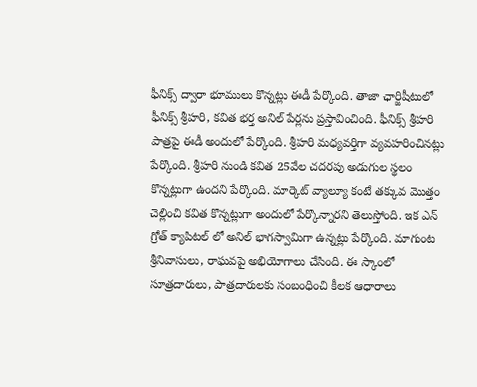ఫీనిక్స్ ద్వారా భూములు కొన్నట్లు ఈడీ పేర్కొంది. తాజా ఛార్జిషీటులో ఫీనిక్స్ శ్రీహరి, కవిత భర్త అనిల్ పేర్లను ప్రస్తావించింది. ఫీనిక్స్ శ్రీహరి పాత్రపై ఈడీ అందులో పేర్కొంది. శ్రీహరి మధ్యవర్తిగా వ్యవహరించినట్లు పేర్కొంది. శ్రీహరి నుండి కవిత 25వేల చదరపు అడుగుల స్థలం కొన్నట్లుగా ఉందని పేర్కొంది. మార్కెట్ వ్యాల్యూ కంటే తక్కువ మొత్తం చెల్లించి కవిత కొన్నట్లుగా అందులో పేర్కొన్నారని తెలుస్తోంది. ఇక ఎన్ గ్రోత్ క్యాపిటల్ లో అనిల్ భాగస్వామిగా ఉన్నట్లు పేర్కొంది. మాగుంట శ్రీనివాసులు, రాఘవపై అభియోగాలు చేసింది. ఈ స్కాంలో సూత్రదారులు, పాత్రదారులకు సంబంధించి కీలక ఆధారాలు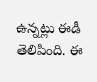ఉన్నట్లు ఈడీ తెలిపింది. ఈ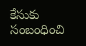కేసుకు సంబంధించి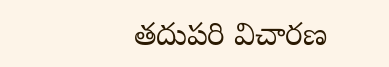తదుపరి విచారణ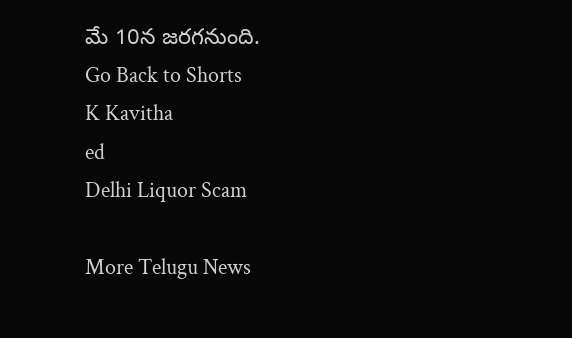మే 10న జరగనుంది.
Go Back to Shorts
K Kavitha
ed
Delhi Liquor Scam

More Telugu News